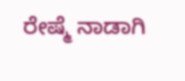ರೇಷ್ಮೆ ನಾಡಾಗಿ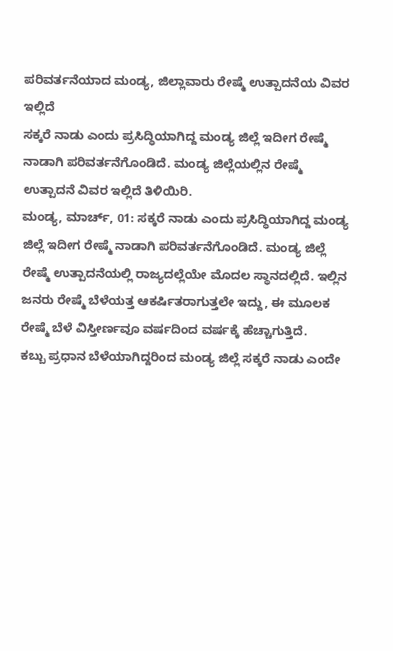ಪರಿವರ್ತನೆಯಾದ ಮಂಡ್ಯ, ಜಿಲ್ಲಾವಾರು ರೇಷ್ಮೆ ಉತ್ಪಾದನೆಯ ವಿವರ ಇಲ್ಲಿದೆ
ಸಕ್ಕರೆ ನಾಡು ಎಂದು ಪ್ರಸಿದ್ಧಿಯಾಗಿದ್ದ ಮಂಡ್ಯ ಜಿಲ್ಲೆ ಇದೀಗ ರೇಷ್ಮೆ ನಾಡಾಗಿ ಪರಿವರ್ತನೆಗೊಂಡಿದೆ. ಮಂಡ್ಯ ಜಿಲ್ಲೆಯಲ್ಲಿನ ರೇಷ್ಮೆ ಉತ್ಪಾದನೆ ವಿವರ ಇಲ್ಲಿದೆ ತಿಳಿಯಿರಿ.
ಮಂಡ್ಯ, ಮಾರ್ಚ್, 01: ಸಕ್ಕರೆ ನಾಡು ಎಂದು ಪ್ರಸಿದ್ಧಿಯಾಗಿದ್ದ ಮಂಡ್ಯ ಜಿಲ್ಲೆ ಇದೀಗ ರೇಷ್ಮೆ ನಾಡಾಗಿ ಪರಿವರ್ತನೆಗೊಂಡಿದೆ. ಮಂಡ್ಯ ಜಿಲ್ಲೆ ರೇಷ್ಮೆ ಉತ್ಪಾದನೆಯಲ್ಲಿ ರಾಜ್ಯದಲ್ಲೆಯೇ ಮೊದಲ ಸ್ಥಾನದಲ್ಲಿದೆ. ಇಲ್ಲಿನ ಜನರು ರೇಷ್ಮೆ ಬೆಳೆಯತ್ತ ಆಕರ್ಷಿತರಾಗುತ್ತಲೇ ಇದ್ದು, ಈ ಮೂಲಕ ರೇಷ್ಮೆ ಬೆಳೆ ವಿಸ್ತೀರ್ಣವೂ ವರ್ಷದಿಂದ ವರ್ಷಕ್ಕೆ ಹೆಚ್ಚಾಗುತ್ತಿದೆ.
ಕಬ್ಬು ಪ್ರಧಾನ ಬೆಳೆಯಾಗಿದ್ದರಿಂದ ಮಂಡ್ಯ ಜಿಲ್ಲೆ ಸಕ್ಕರೆ ನಾಡು ಎಂದೇ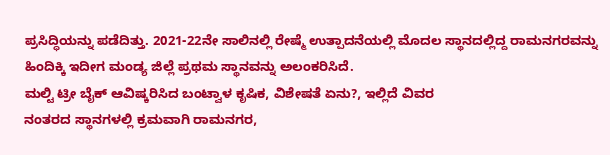ಪ್ರಸಿದ್ಧಿಯನ್ನು ಪಡೆದಿತ್ತು. 2021-22ನೇ ಸಾಲಿನಲ್ಲಿ ರೇಷ್ಮೆ ಉತ್ಪಾದನೆಯಲ್ಲಿ ಮೊದಲ ಸ್ಥಾನದಲ್ಲಿದ್ದ ರಾಮನಗರವನ್ನು ಹಿಂದಿಕ್ಕಿ ಇದೀಗ ಮಂಡ್ಯ ಜಿಲ್ಲೆ ಪ್ರಥಮ ಸ್ಥಾನವನ್ನು ಅಲಂಕರಿಸಿದೆ.
ಮಲ್ಟಿ ಟ್ರೀ ಬೈಕ್ ಆವಿಷ್ಕರಿಸಿದ ಬಂಟ್ವಾಳ ಕೃಷಿಕ, ವಿಶೇಷತೆ ಏನು?, ಇಲ್ಲಿದೆ ವಿವರ
ನಂತರದ ಸ್ಥಾನಗಳಲ್ಲಿ ಕ್ರಮವಾಗಿ ರಾಮನಗರ,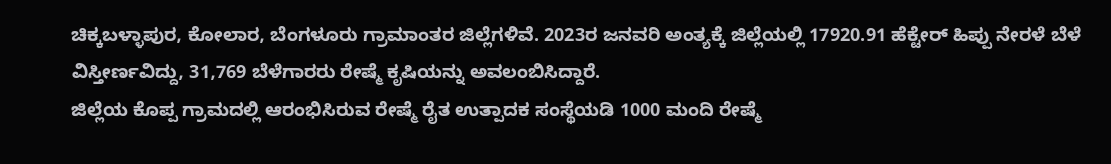ಚಿಕ್ಕಬಳ್ಳಾಪುರ, ಕೋಲಾರ, ಬೆಂಗಳೂರು ಗ್ರಾಮಾಂತರ ಜಿಲ್ಲೆಗಳಿವೆ. 2023ರ ಜನವರಿ ಅಂತ್ಯಕ್ಕೆ ಜಿಲ್ಲೆಯಲ್ಲಿ 17920.91 ಹೆಕ್ಟೇರ್ ಹಿಪ್ಪು ನೇರಳೆ ಬೆಳೆ ವಿಸ್ತೀರ್ಣವಿದ್ದು, 31,769 ಬೆಳೆಗಾರರು ರೇಷ್ಮೆ ಕೃಷಿಯನ್ನು ಅವಲಂಬಿಸಿದ್ದಾರೆ.
ಜಿಲ್ಲೆಯ ಕೊಪ್ಪ ಗ್ರಾಮದಲ್ಲಿ ಆರಂಭಿಸಿರುವ ರೇಷ್ಮೆ ರೈತ ಉತ್ಪಾದಕ ಸಂಸ್ಥೆಯಡಿ 1000 ಮಂದಿ ರೇಷ್ಮೆ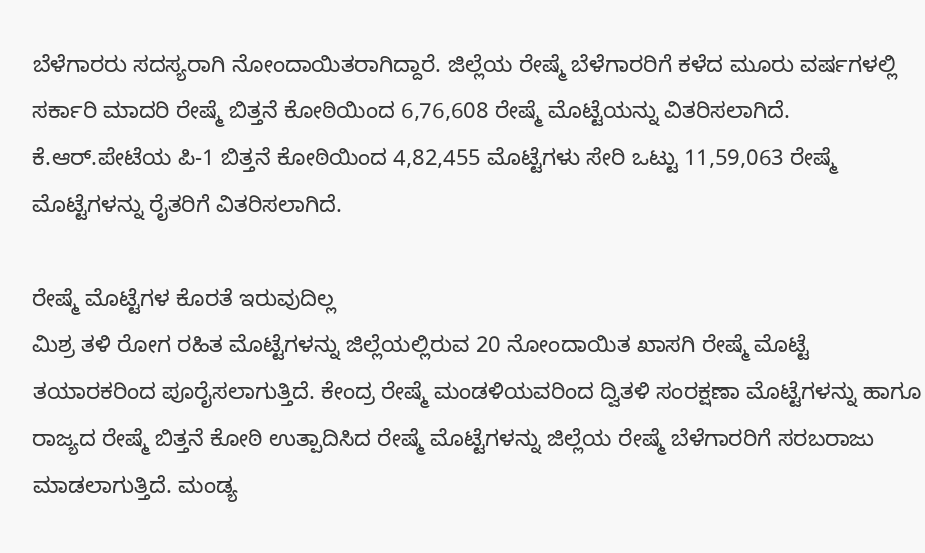ಬೆಳೆಗಾರರು ಸದಸ್ಯರಾಗಿ ನೋಂದಾಯಿತರಾಗಿದ್ದಾರೆ. ಜಿಲ್ಲೆಯ ರೇಷ್ಮೆ ಬೆಳೆಗಾರರಿಗೆ ಕಳೆದ ಮೂರು ವರ್ಷಗಳಲ್ಲಿ ಸರ್ಕಾರಿ ಮಾದರಿ ರೇಷ್ಮೆ ಬಿತ್ತನೆ ಕೋಠಿಯಿಂದ 6,76,608 ರೇಷ್ಮೆ ಮೊಟ್ಟೆಯನ್ನು ವಿತರಿಸಲಾಗಿದೆ. ಕೆ.ಆರ್.ಪೇಟೆಯ ಪಿ-1 ಬಿತ್ತನೆ ಕೋಠಿಯಿಂದ 4,82,455 ಮೊಟ್ಟೆಗಳು ಸೇರಿ ಒಟ್ಟು 11,59,063 ರೇಷ್ಮೆ ಮೊಟ್ಟೆಗಳನ್ನು ರೈತರಿಗೆ ವಿತರಿಸಲಾಗಿದೆ.

ರೇಷ್ಮೆ ಮೊಟ್ಟೆಗಳ ಕೊರತೆ ಇರುವುದಿಲ್ಲ
ಮಿಶ್ರ ತಳಿ ರೋಗ ರಹಿತ ಮೊಟ್ಟೆಗಳನ್ನು ಜಿಲ್ಲೆಯಲ್ಲಿರುವ 20 ನೋಂದಾಯಿತ ಖಾಸಗಿ ರೇಷ್ಮೆ ಮೊಟ್ಟೆ ತಯಾರಕರಿಂದ ಪೂರೈಸಲಾಗುತ್ತಿದೆ. ಕೇಂದ್ರ ರೇಷ್ಮೆ ಮಂಡಳಿಯವರಿಂದ ದ್ವಿತಳಿ ಸಂರಕ್ಷಣಾ ಮೊಟ್ಟೆಗಳನ್ನು ಹಾಗೂ ರಾಜ್ಯದ ರೇಷ್ಮೆ ಬಿತ್ತನೆ ಕೋಠಿ ಉತ್ಪಾದಿಸಿದ ರೇಷ್ಮೆ ಮೊಟ್ಟೆಗಳನ್ನು ಜಿಲ್ಲೆಯ ರೇಷ್ಮೆ ಬೆಳೆಗಾರರಿಗೆ ಸರಬರಾಜು ಮಾಡಲಾಗುತ್ತಿದೆ. ಮಂಡ್ಯ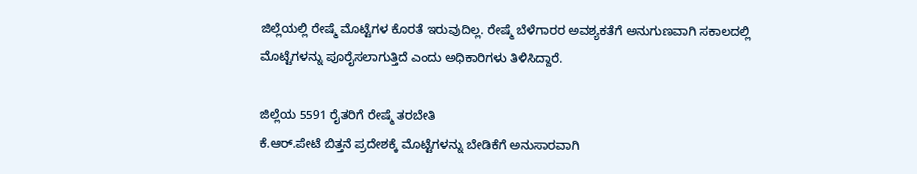ಜಿಲ್ಲೆಯಲ್ಲಿ ರೇಷ್ಮೆ ಮೊಟ್ಟೆಗಳ ಕೊರತೆ ಇರುವುದಿಲ್ಲ. ರೇಷ್ಮೆ ಬೆಳೆಗಾರರ ಅವಶ್ಯಕತೆಗೆ ಅನುಗುಣವಾಗಿ ಸಕಾಲದಲ್ಲಿ ಮೊಟ್ಟೆಗಳನ್ನು ಪೂರೈಸಲಾಗುತ್ತಿದೆ ಎಂದು ಅಧಿಕಾರಿಗಳು ತಿಳಿಸಿದ್ದಾರೆ.

ಜಿಲ್ಲೆಯ 5591 ರೈತರಿಗೆ ರೇಷ್ಮೆ ತರಬೇತಿ
ಕೆ.ಆರ್.ಪೇಟೆ ಬಿತ್ತನೆ ಪ್ರದೇಶಕ್ಕೆ ಮೊಟ್ಟೆಗಳನ್ನು ಬೇಡಿಕೆಗೆ ಅನುಸಾರವಾಗಿ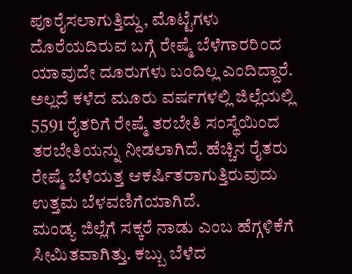ಪೂರೈಸಲಾಗುತ್ತಿದ್ದು, ಮೊಟ್ಟೆಗಳು ದೊರೆಯದಿರುವ ಬಗ್ಗೆ ರೇಷ್ಮೆ ಬೆಳೆಗಾರರಿಂದ ಯಾವುದೇ ದೂರುಗಳು ಬಂದಿಲ್ಲ ಎಂದಿದ್ದಾರೆ. ಅಲ್ಲದೆ ಕಳೆದ ಮೂರು ವರ್ಷಗಳಲ್ಲಿ ಜಿಲ್ಲೆಯಲ್ಲಿ 5591 ರೈತರಿಗೆ ರೇಷ್ಮೆ ತರಬೇತಿ ಸಂಸ್ಥೆಯಿಂದ ತರಬೇತಿಯನ್ನು ನೀಡಲಾಗಿದೆ. ಹೆಚ್ಚಿನ ರೈತರು ರೇಷ್ಮೆ ಬೆಳೆಯತ್ತ ಆಕರ್ಷಿತರಾಗುತ್ತಿರುವುದು ಉತ್ತಮ ಬೆಳವಣಿಗೆಯಾಗಿದೆ.
ಮಂಡ್ಯ ಜಿಲ್ಲೆಗೆ ಸಕ್ಕರೆ ನಾಡು ಎಂಬ ಹೆಗ್ಗಳಿಕೆಗೆ ಸೀಮಿತವಾಗಿತ್ತು. ಕಬ್ಬು ಬೆಳೆದ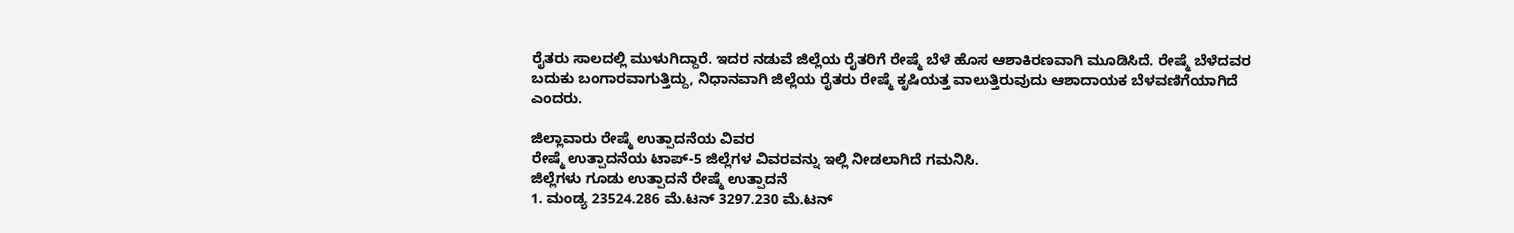ರೈತರು ಸಾಲದಲ್ಲಿ ಮುಳುಗಿದ್ದಾರೆ. ಇದರ ನಡುವೆ ಜಿಲ್ಲೆಯ ರೈತರಿಗೆ ರೇಷ್ಮೆ ಬೆಳೆ ಹೊಸ ಆಶಾಕಿರಣವಾಗಿ ಮೂಡಿಸಿದೆ. ರೇಷ್ಮೆ ಬೆಳೆದವರ ಬದುಕು ಬಂಗಾರವಾಗುತ್ತಿದ್ದು, ನಿಧಾನವಾಗಿ ಜಿಲ್ಲೆಯ ರೈತರು ರೇಷ್ಮೆ ಕೃಷಿಯತ್ತ ವಾಲುತ್ತಿರುವುದು ಆಶಾದಾಯಕ ಬೆಳವಣಿಗೆಯಾಗಿದೆ ಎಂದರು.

ಜಿಲ್ಲಾವಾರು ರೇಷ್ಮೆ ಉತ್ಪಾದನೆಯ ವಿವರ
ರೇಷ್ಮೆ ಉತ್ಪಾದನೆಯ ಟಾಪ್-5 ಜಿಲ್ಲೆಗಳ ವಿವರವನ್ನು ಇಲ್ಲಿ ನೀಡಲಾಗಿದೆ ಗಮನಿಸಿ.
ಜಿಲ್ಲೆಗಳು ಗೂಡು ಉತ್ಪಾದನೆ ರೇಷ್ಮೆ ಉತ್ಪಾದನೆ
1. ಮಂಡ್ಯ 23524.286 ಮೆ.ಟನ್ 3297.230 ಮೆ.ಟನ್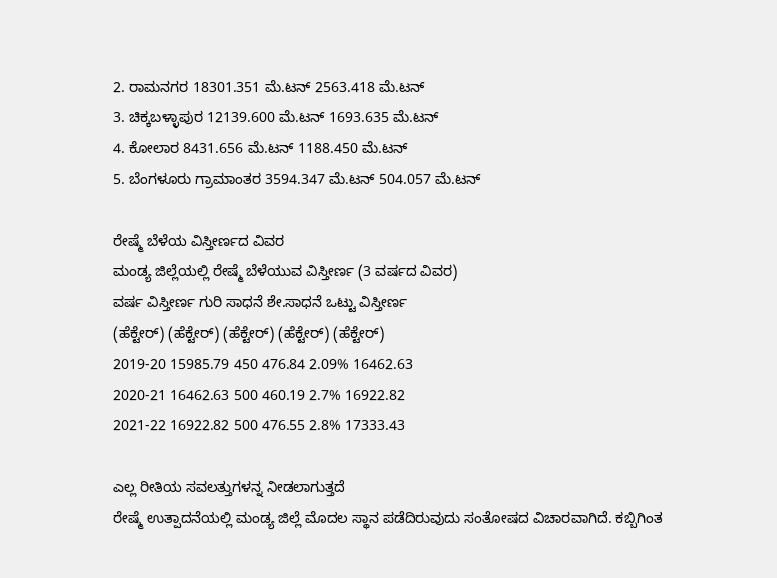2. ರಾಮನಗರ 18301.351 ಮೆ.ಟನ್ 2563.418 ಮೆ.ಟನ್
3. ಚಿಕ್ಕಬಳ್ಳಾಪುರ 12139.600 ಮೆ.ಟನ್ 1693.635 ಮೆ.ಟನ್
4. ಕೋಲಾರ 8431.656 ಮೆ.ಟನ್ 1188.450 ಮೆ.ಟನ್
5. ಬೆಂಗಳೂರು ಗ್ರಾಮಾಂತರ 3594.347 ಮೆ.ಟನ್ 504.057 ಮೆ.ಟನ್

ರೇಷ್ಮೆ ಬೆಳೆಯ ವಿಸ್ತೀರ್ಣದ ವಿವರ
ಮಂಡ್ಯ ಜಿಲ್ಲೆಯಲ್ಲಿ ರೇಷ್ಮೆ ಬೆಳೆಯುವ ವಿಸ್ತೀರ್ಣ (3 ವರ್ಷದ ವಿವರ)
ವರ್ಷ ವಿಸ್ತೀರ್ಣ ಗುರಿ ಸಾಧನೆ ಶೇ.ಸಾಧನೆ ಒಟ್ಟು ವಿಸ್ತೀರ್ಣ
(ಹೆಕ್ಟೇರ್) (ಹೆಕ್ಟೇರ್) (ಹೆಕ್ಟೇರ್) (ಹೆಕ್ಟೇರ್) (ಹೆಕ್ಟೇರ್)
2019-20 15985.79 450 476.84 2.09% 16462.63
2020-21 16462.63 500 460.19 2.7% 16922.82
2021-22 16922.82 500 476.55 2.8% 17333.43

ಎಲ್ಲ ರೀತಿಯ ಸವಲತ್ತುಗಳನ್ನ ನೀಡಲಾಗುತ್ತದೆ
ರೇಷ್ಮೆ ಉತ್ಪಾದನೆಯಲ್ಲಿ ಮಂಡ್ಯ ಜಿಲ್ಲೆ ಮೊದಲ ಸ್ಥಾನ ಪಡೆದಿರುವುದು ಸಂತೋಷದ ವಿಚಾರವಾಗಿದೆ. ಕಬ್ಬಿಗಿಂತ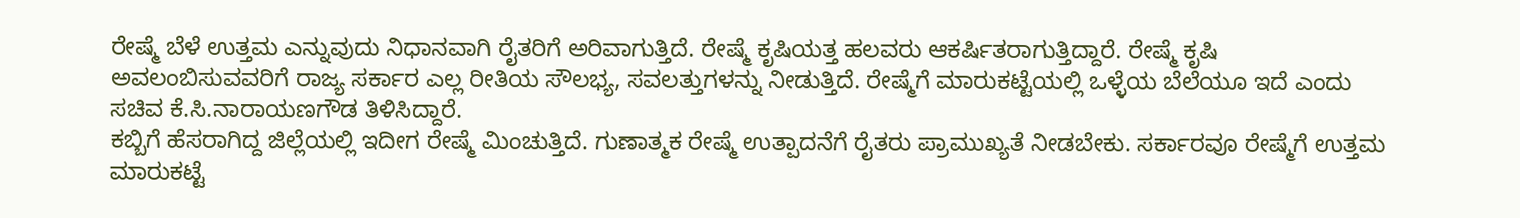ರೇಷ್ಮೆ ಬೆಳೆ ಉತ್ತಮ ಎನ್ನುವುದು ನಿಧಾನವಾಗಿ ರೈತರಿಗೆ ಅರಿವಾಗುತ್ತಿದೆ. ರೇಷ್ಮೆ ಕೃಷಿಯತ್ತ ಹಲವರು ಆಕರ್ಷಿತರಾಗುತ್ತಿದ್ದಾರೆ. ರೇಷ್ಮೆ ಕೃಷಿ ಅವಲಂಬಿಸುವವರಿಗೆ ರಾಜ್ಯ ಸರ್ಕಾರ ಎಲ್ಲ ರೀತಿಯ ಸೌಲಭ್ಯ, ಸವಲತ್ತುಗಳನ್ನು ನೀಡುತ್ತಿದೆ. ರೇಷ್ಮೆಗೆ ಮಾರುಕಟ್ಟೆಯಲ್ಲಿ ಒಳ್ಳೆಯ ಬೆಲೆಯೂ ಇದೆ ಎಂದು ಸಚಿವ ಕೆ.ಸಿ.ನಾರಾಯಣಗೌಡ ತಿಳಿಸಿದ್ದಾರೆ.
ಕಬ್ಬಿಗೆ ಹೆಸರಾಗಿದ್ದ ಜಿಲ್ಲೆಯಲ್ಲಿ ಇದೀಗ ರೇಷ್ಮೆ ಮಿಂಚುತ್ತಿದೆ. ಗುಣಾತ್ಮಕ ರೇಷ್ಮೆ ಉತ್ಪಾದನೆಗೆ ರೈತರು ಪ್ರಾಮುಖ್ಯತೆ ನೀಡಬೇಕು. ಸರ್ಕಾರವೂ ರೇಷ್ಮೆಗೆ ಉತ್ತಮ ಮಾರುಕಟ್ಟೆ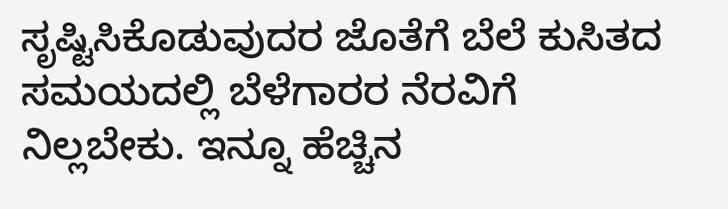ಸೃಷ್ಟಿಸಿಕೊಡುವುದರ ಜೊತೆಗೆ ಬೆಲೆ ಕುಸಿತದ ಸಮಯದಲ್ಲಿ ಬೆಳೆಗಾರರ ನೆರವಿಗೆ ನಿಲ್ಲಬೇಕು. ಇನ್ನೂ ಹೆಚ್ಚಿನ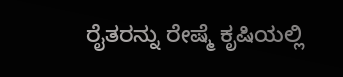ರೈತರನ್ನು ರೇಷ್ಮೆ ಕೃಷಿಯಲ್ಲಿ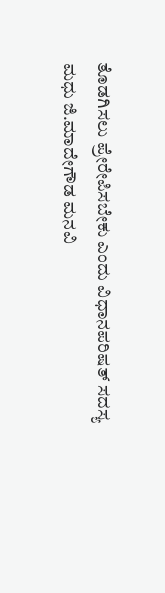ತೊಡಗಿಸಲು ಪ್ರೇರೇಪಿಸಬೇಕು ಎಂದು ವಿಧಾನಪರಿಷತ್ ಸದಸ್ಯ
ಮಧು ಜಿ.ಮಾದೇಗೌಡ ಮನವಿ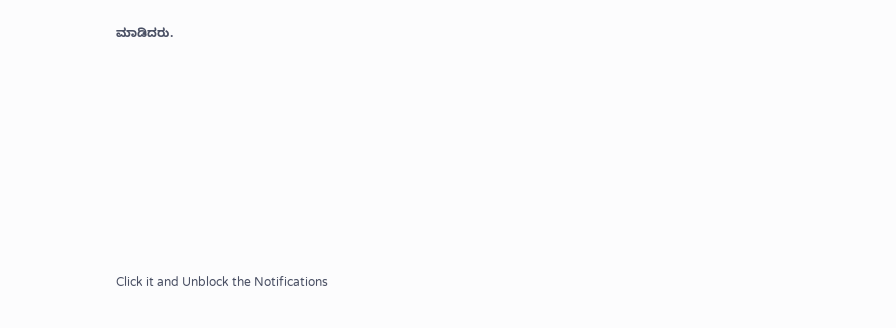ಮಾಡಿದರು.












Click it and Unblock the Notifications